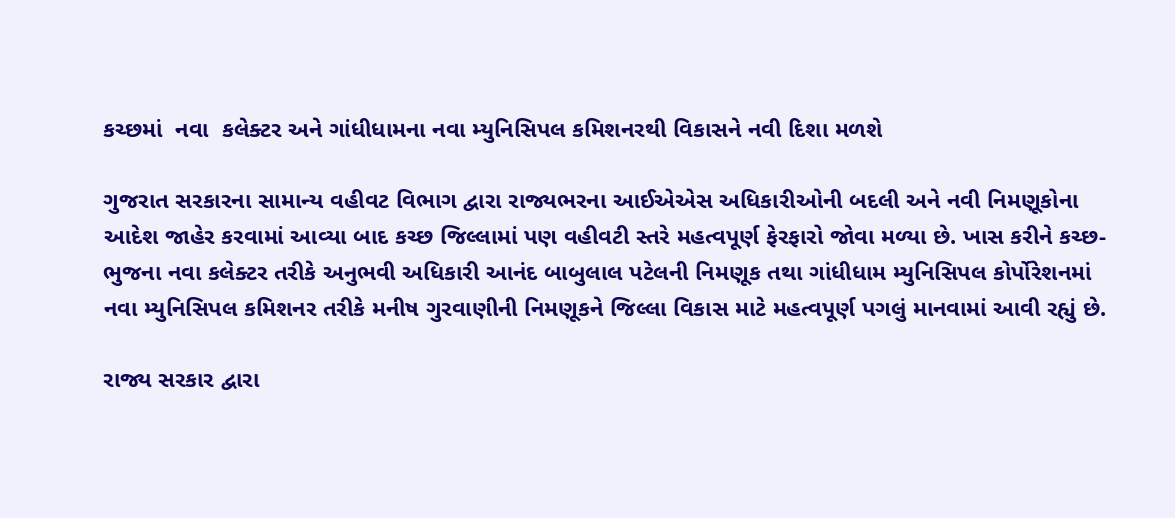કચ્છમાં  નવા  કલેક્ટર અને ગાંધીધામના નવા મ્યુનિસિપલ કમિશનરથી વિકાસને નવી દિશા મળશે

ગુજરાત સરકારના સામાન્ય વહીવટ વિભાગ દ્વારા રાજ્યભરના આઈએએસ અધિકારીઓની બદલી અને નવી નિમણૂકોના આદેશ જાહેર કરવામાં આવ્યા બાદ કચ્છ જિલ્લામાં પણ વહીવટી સ્તરે મહત્વપૂર્ણ ફેરફારો જોવા મળ્યા છે. ખાસ કરીને કચ્છ-ભુજના નવા કલેક્ટર તરીકે અનુભવી અધિકારી આનંદ બાબુલાલ પટેલની નિમણૂક તથા ગાંધીધામ મ્યુનિસિપલ કોર્પોરેશનમાં નવા મ્યુનિસિપલ કમિશનર તરીકે મનીષ ગુરવાણીની નિમણૂકને જિલ્લા વિકાસ માટે મહત્વપૂર્ણ પગલું માનવામાં આવી રહ્યું છે.

રાજ્ય સરકાર દ્વારા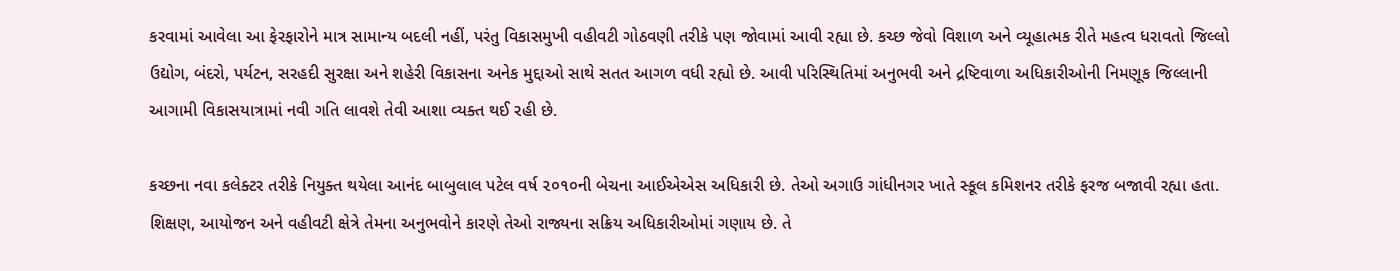કરવામાં આવેલા આ ફેરફારોને માત્ર સામાન્ય બદલી નહીં, પરંતુ વિકાસમુખી વહીવટી ગોઠવણી તરીકે પણ જોવામાં આવી રહ્યા છે. કચ્છ જેવો વિશાળ અને વ્યૂહાત્મક રીતે મહત્વ ધરાવતો જિલ્લો ઉદ્યોગ, બંદરો, પર્યટન, સરહદી સુરક્ષા અને શહેરી વિકાસના અનેક મુદ્દાઓ સાથે સતત આગળ વધી રહ્યો છે. આવી પરિસ્થિતિમાં અનુભવી અને દ્રષ્ટિવાળા અધિકારીઓની નિમણૂક જિલ્લાની આગામી વિકાસયાત્રામાં નવી ગતિ લાવશે તેવી આશા વ્યક્ત થઈ રહી છે.

કચ્છના નવા કલેક્ટર તરીકે નિયુક્ત થયેલા આનંદ બાબુલાલ પટેલ વર્ષ ૨૦૧૦ની બેચના આઈએએસ અધિકારી છે. તેઓ અગાઉ ગાંધીનગર ખાતે સ્કૂલ કમિશનર તરીકે ફરજ બજાવી રહ્યા હતા. શિક્ષણ, આયોજન અને વહીવટી ક્ષેત્રે તેમના અનુભવોને કારણે તેઓ રાજ્યના સક્રિય અધિકારીઓમાં ગણાય છે. તે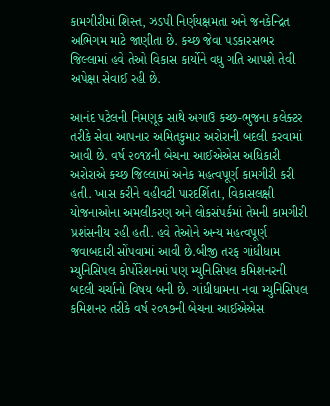કામગીરીમાં શિસ્ત, ઝડપી નિર્ણયક્ષમતા અને જનકેન્દ્રિત અભિગમ માટે જાણીતા છે. કચ્છ જેવા પડકારસભર જિલ્લામાં હવે તેઓ વિકાસ કાર્યોને વધુ ગતિ આપશે તેવી અપેક્ષા સેવાઈ રહી છે.

આનંદ પટેલની નિમણૂક સાથે અગાઉ કચ્છ-ભુજના કલેક્ટર તરીકે સેવા આપનાર અમિતકુમાર અરોરાની બદલી કરવામાં આવી છે. વર્ષ ૨૦૧૪ની બેચના આઈએએસ અધિકારી અરોરાએ કચ્છ જિલ્લામાં અનેક મહત્વપૂર્ણ કામગીરી કરી હતી. ખાસ કરીને વહીવટી પારદર્શિતા, વિકાસલક્ષી યોજનાઓના અમલીકરણ અને લોકસંપર્કમાં તેમની કામગીરી પ્રશંસનીય રહી હતી. હવે તેઓને અન્ય મહત્વપૂર્ણ જવાબદારી સોંપવામાં આવી છે.બીજી તરફ ગાંધીધામ મ્યુનિસિપલ કોર્પોરેશનમાં પણ મ્યુનિસિપલ કમિશનરની બદલી ચર્ચાનો વિષય બની છે. ગાંધીધામના નવા મ્યુનિસિપલ કમિશનર તરીકે વર્ષ ૨૦૧૭ની બેચના આઈએએસ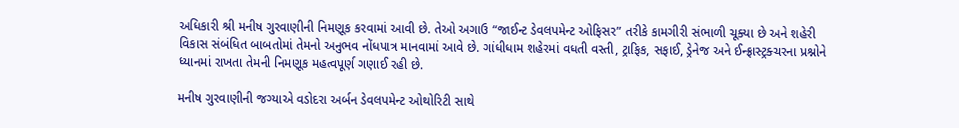અધિકારી શ્રી મનીષ ગુરવાણીની નિમણૂક કરવામાં આવી છે. તેઓ અગાઉ “જાઈન્ટ ડેવલપમેન્ટ ઓફિસર” તરીકે કામગીરી સંભાળી ચૂક્યા છે અને શહેરી વિકાસ સંબંધિત બાબતોમાં તેમનો અનુભવ નોંધપાત્ર માનવામાં આવે છે. ગાંધીધામ શહેરમાં વધતી વસ્તી, ટ્રાફિક, સફાઈ, ડ્રેનેજ અને ઈન્ફ્રાસ્ટ્રક્ચરના પ્રશ્નોને ધ્યાનમાં રાખતા તેમની નિમણૂક મહત્વપૂર્ણ ગણાઈ રહી છે.

મનીષ ગુરવાણીની જગ્યાએ વડોદરા અર્બન ડેવલપમેન્ટ ઓથોરિટી સાથે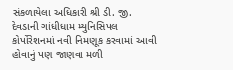સંકળાયેલા અધિકારી શ્રી ડી. જી. દેવડાની ગાંધીધામ મ્યુનિસિપલ કોર્પોરેશનમાં નવી નિમણૂક કરવામાં આવી હોવાનું પણ જાણવા મળી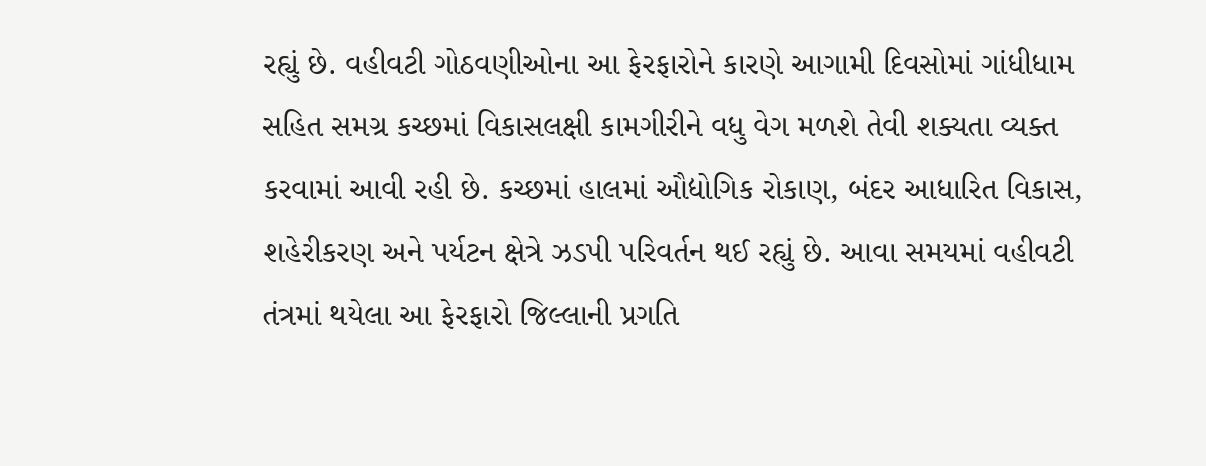રહ્યું છે. વહીવટી ગોઠવણીઓના આ ફેરફારોને કારણે આગામી દિવસોમાં ગાંધીધામ સહિત સમગ્ર કચ્છમાં વિકાસલક્ષી કામગીરીને વધુ વેગ મળશે તેવી શક્યતા વ્યક્ત કરવામાં આવી રહી છે. કચ્છમાં હાલમાં ઔદ્યોગિક રોકાણ, બંદર આધારિત વિકાસ, શહેરીકરણ અને પર્યટન ક્ષેત્રે ઝડપી પરિવર્તન થઈ રહ્યું છે. આવા સમયમાં વહીવટી તંત્રમાં થયેલા આ ફેરફારો જિલ્લાની પ્રગતિ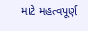માટે મહત્વપૂર્ણ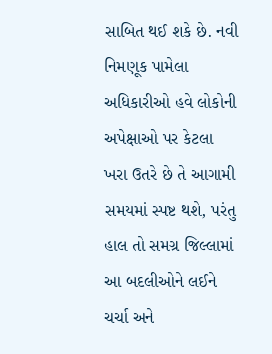સાબિત થઈ શકે છે. નવી નિમણૂક પામેલા અધિકારીઓ હવે લોકોની અપેક્ષાઓ પર કેટલા ખરા ઉતરે છે તે આગામી સમયમાં સ્પષ્ટ થશે, પરંતુ હાલ તો સમગ્ર જિલ્લામાં આ બદલીઓને લઈને ચર્ચા અને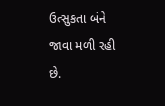ઉત્સુકતા બંને જાવા મળી રહી છે.